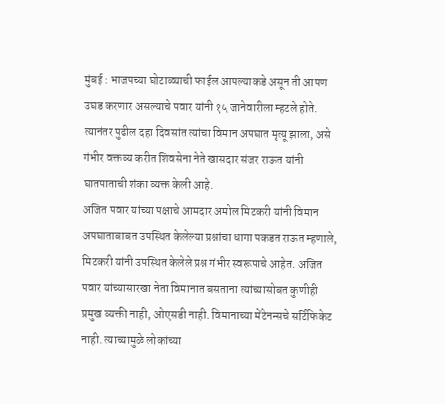मुंबई : भाजपच्या घोटाळ्याची फाईल आपल्याकडे असून ती आपण उघड करणार असल्याचे पवार यांनी १५ जानेवारीला म्हटले होते. त्यानंतर पुढील दहा दिवसांत त्यांचा विमान अपघात मृत्यू झाला, असे गंभीर वक्तव्य करीत शिवसेना नेते खासदार संजर राऊत यांनी घातपाताची शंका व्यक्त केली आहे.
अजित पवार यांच्या पक्षाचे आमदार अमोल मिटकरी यांनी विमान अपघाताबाबत उपस्थित केलेल्या प्रश्नांचा धागा पकडत राऊत म्हणाले, मिटकरी यांनी उपस्थित केलेले प्रश्न गंभीर स्वरूपाचे आहेत. अजित पवार यांच्यासारखा नेता विमानात बसताना त्यांच्यासोबत कुणीही प्रमुख व्यक्ती नाही, ओएसडी नाही. विमानाच्या मेंटेनन्सचे सर्टिफिकेट नाही. त्याच्यामुळे लोकांच्या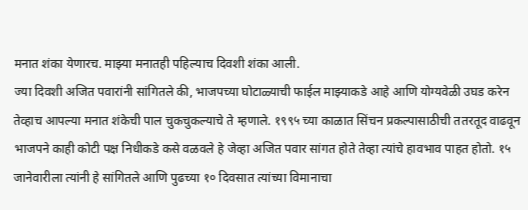मनात शंका येणारच. माझ्या मनातही पहिल्याच दिवशी शंका आली.
ज्या दिवशी अजित पवारांनी सांगितले की, भाजपच्या घोटाळ्याची फाईल माझ्याकडे आहे आणि योग्यवेळी उघड करेन तेव्हाच आपल्या मनात शंकेची पाल चुकचुकल्याचे ते म्हणाले. १९९५ च्या काळात सिंचन प्रकल्पासाठीची ततरतूद वाढवून भाजपने काही कोटी पक्ष निधीकडे कसे वळवले हे जेव्हा अजित पवार सांगत होते तेव्हा त्यांचे हावभाव पाहत होतो. १५ जानेवारीला त्यांनी हे सांगितले आणि पुढच्या १० दिवसात त्यांच्या विमानाचा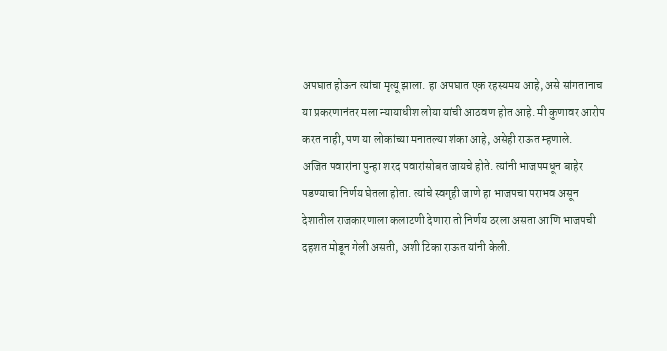अपघात होऊन त्यांचा मृत्यू झाला. हा अपघात एक रहस्यमय आहे, असे सांगतानाच या प्रकरणानंतर मला न्यायाधीश लोया यांची आठवण होत आहे. मी कुणावर आरोप करत नाही, पण या लोकांच्या मनातल्या शंका आहे, असेही राऊत म्हणाले.
अजित पवारांना पुन्हा शरद पवारांसोबत जायचे होते. त्यांनी भाजपमधून बाहेर पडण्याचा निर्णय घेतला होता. त्यांचे स्वगृही जाणे हा भाजपचा पराभव असून देशातील राजकारणाला कलाटणी देणारा तो निर्णय ठरला असता आणि भाजपची दहशत मोडून गेली असती, अशी टिका राऊत यांनी केली.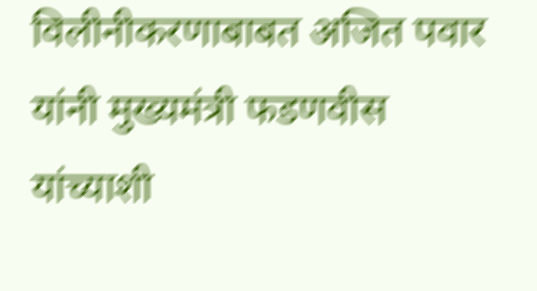विलीनीकरणाबाबत अजित पवार यांनी मुख्यमंत्री फडणवीस यांच्याशी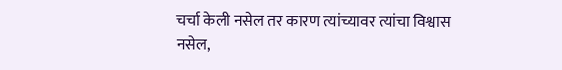चर्चा केली नसेल तर कारण त्यांच्यावर त्यांचा विश्वास नसेल,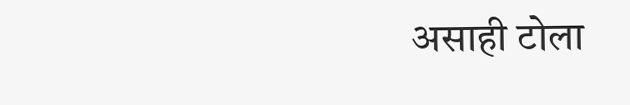असाही टोला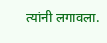त्यांनी लगावला.